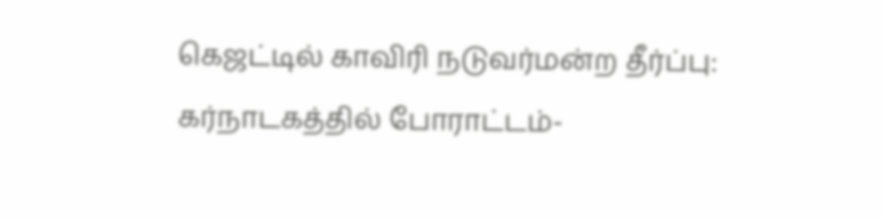கெஜட்டில் காவிரி நடுவர்மன்ற தீர்ப்பு: கர்நாடகத்தில் போராட்டம்-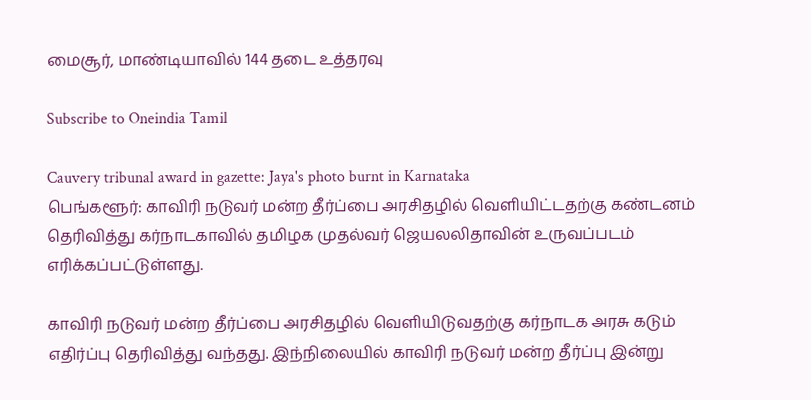மைசூர், மாண்டியாவில் 144 தடை உத்தரவு

Subscribe to Oneindia Tamil

Cauvery tribunal award in gazette: Jaya's photo burnt in Karnataka
பெங்களூர்: காவிரி நடுவர் மன்ற தீர்ப்பை அரசிதழில் வெளியிட்டதற்கு கண்டனம் தெரிவித்து கர்நாடகாவில் தமிழக முதல்வர் ஜெயலலிதாவின் உருவப்படம் எரிக்கப்பட்டுள்ளது.

காவிரி நடுவர் மன்ற தீர்ப்பை அரசிதழில் வெளியிடுவதற்கு கர்நாடக அரசு கடும் எதிர்ப்பு தெரிவித்து வந்தது. இந்நிலையில் காவிரி நடுவர் மன்ற தீர்ப்பு இன்று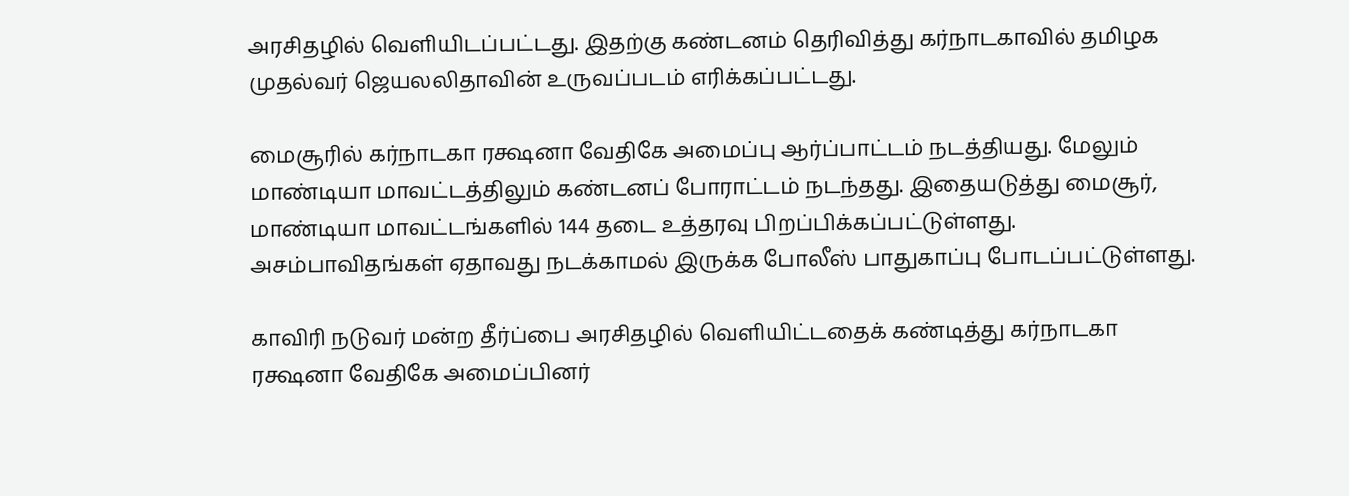அரசிதழில் வெளியிடப்பட்டது. இதற்கு கண்டனம் தெரிவித்து கர்நாடகாவில் தமிழக முதல்வர் ஜெயலலிதாவின் உருவப்படம் எரிக்கப்பட்டது.

மைசூரில் கர்நாடகா ரக்ஷனா வேதிகே அமைப்பு ஆர்ப்பாட்டம் நடத்தியது. மேலும் மாண்டியா மாவட்டத்திலும் கண்டனப் போராட்டம் நடந்தது. இதையடுத்து மைசூர், மாண்டியா மாவட்டங்களில் 144 தடை உத்தரவு பிறப்பிக்கப்பட்டுள்ளது. அசம்பாவிதங்கள் ஏதாவது நடக்காமல் இருக்க போலீஸ் பாதுகாப்பு போடப்பட்டுள்ளது.

காவிரி நடுவர் மன்ற தீர்ப்பை அரசிதழில் வெளியிட்டதைக் கண்டித்து கர்நாடகா ரக்ஷனா வேதிகே அமைப்பினர்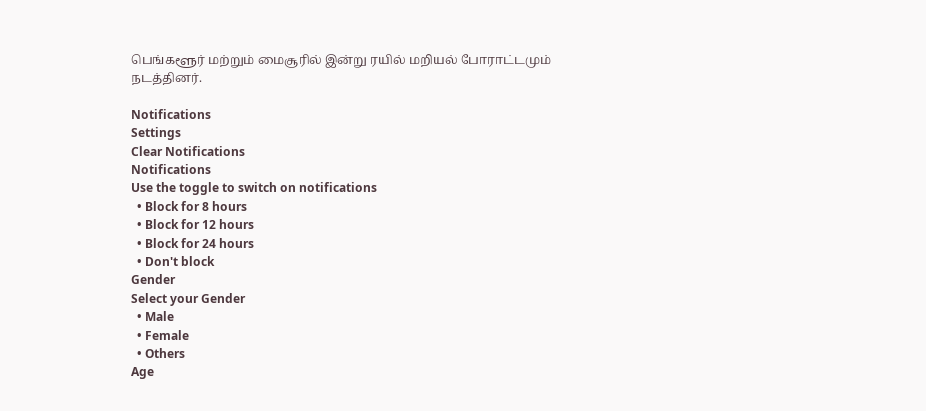பெங்களூர் மற்றும் மைசூரில் இன்று ரயில் மறியல் போராட்டமும் நடத்தினர்.

Notifications
Settings
Clear Notifications
Notifications
Use the toggle to switch on notifications
  • Block for 8 hours
  • Block for 12 hours
  • Block for 24 hours
  • Don't block
Gender
Select your Gender
  • Male
  • Female
  • Others
Age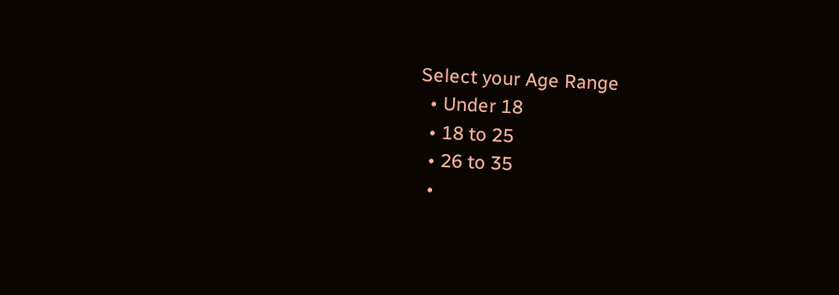Select your Age Range
  • Under 18
  • 18 to 25
  • 26 to 35
  •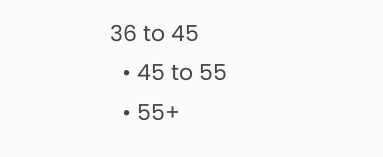36 to 45
  • 45 to 55
  • 55+